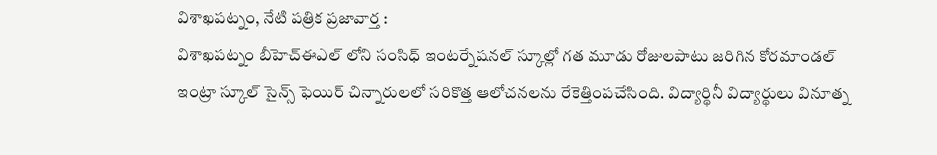విశాఖపట్నం, నేటి పత్రిక ప్రజావార్త :
విశాఖపట్నం బీహెచ్ఈఎల్ లోని సంసిధ్ ఇంటర్నేషనల్ స్కూల్లో గత మూడు రోజులపాటు జరిగిన కోరమాండల్ ఇంట్రా స్కూల్ సైన్స్ ఫెయిర్ చిన్నారులలో సరికొత్త ఆలోచనలను రేకెత్తింపచేసింది. విద్యార్థినీ విద్యార్థులు వినూత్న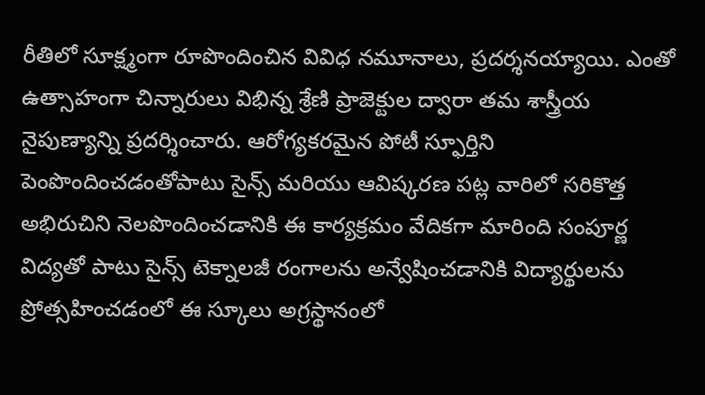రీతిలో సూక్ష్మంగా రూపొందించిన వివిధ నమూనాలు, ప్రదర్శనయ్యాయి. ఎంతో ఉత్సాహంగా చిన్నారులు విభిన్న శ్రేణి ప్రాజెక్టుల ద్వారా తమ శాస్త్రీయ నైపుణ్యాన్ని ప్రదర్శించారు. ఆరోగ్యకరమైన పోటీ స్ఫూర్తిని పెంపొందించడంతోపాటు సైన్స్ మరియు ఆవిష్కరణ పట్ల వారిలో సరికొత్త అభిరుచిని నెలపొందించడానికి ఈ కార్యక్రమం వేదికగా మారింది సంపూర్ణ విద్యతో పాటు సైన్స్ టెక్నాలజీ రంగాలను అన్వేషించడానికి విద్యార్థులను ప్రోత్సహించడంలో ఈ స్కూలు అగ్రస్థానంలో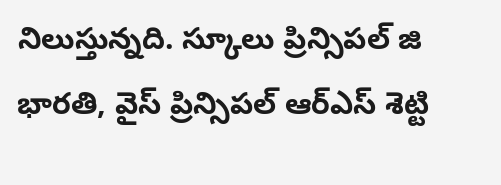నిలుస్తున్నది. స్కూలు ప్రిన్సిపల్ జి భారతి, వైస్ ప్రిన్సిపల్ ఆర్ఎస్ శెట్టి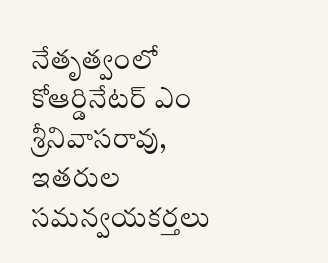నేతృత్వంలో కోఆర్డినేటర్ ఎం శ్రీనివాసరావు, ఇతరుల సమన్వయకర్తలు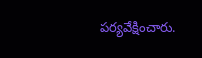పర్యవేక్షించారు.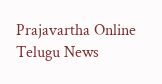Prajavartha Online Telugu News